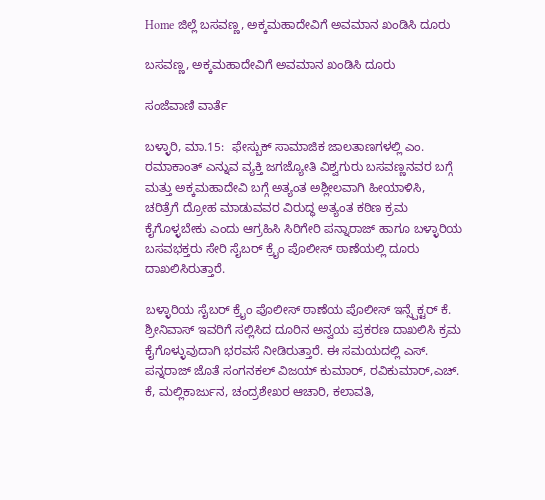Home ಜಿಲ್ಲೆ ಬಸವಣ್ಣ, ಅಕ್ಕಮಹಾದೇವಿಗೆ ಅವಮಾನ ಖಂಡಿಸಿ ದೂರು

ಬಸವಣ್ಣ, ಅಕ್ಕಮಹಾದೇವಿಗೆ ಅವಮಾನ ಖಂಡಿಸಿ ದೂರು

ಸಂಜೆವಾಣಿ ವಾರ್ತೆ

ಬಳ್ಳಾರಿ, ಮಾ.15:  ಫೇಸ್ಬುಕ್ ಸಾಮಾಜಿಕ ಜಾಲತಾಣಗಳಲ್ಲಿ ಎಂ. ರಮಾಕಾಂತ್ ಎನ್ನುವ ವ್ಯಕ್ತಿ ಜಗಜ್ಯೋತಿ ವಿಶ್ವಗುರು ಬಸವಣ್ಣನವರ ಬಗ್ಗೆ ಮತ್ತು ಅಕ್ಕಮಹಾದೇವಿ ಬಗ್ಗೆ ಅತ್ಯಂತ ಅಶ್ಲೀಲವಾಗಿ ಹೀಯಾಳಿಸಿ, ಚರಿತ್ರೆಗೆ ದ್ರೋಹ ಮಾಡುವವರ ವಿರುದ್ಧ ಅತ್ಯಂತ ಕಠಿಣ ಕ್ರಮ ಕೈಗೊಳ್ಳಬೇಕು ಎಂದು ಆಗ್ರಹಿಸಿ ಸಿರಿಗೇರಿ ಪನ್ನಾರಾಜ್ ಹಾಗೂ ಬಳ್ಳಾರಿಯ ಬಸವಭಕ್ತರು ಸೇರಿ ಸೈಬರ್ ಕ್ರೈಂ ಪೊಲೀಸ್ ಠಾಣೆಯಲ್ಲಿ ದೂರು ದಾಖಲಿಸಿರುತ್ತಾರೆ.

ಬಳ್ಳಾರಿಯ ಸೈಬರ್ ಕ್ರೈಂ ಪೊಲೀಸ್ ಠಾಣೆಯ ಪೊಲೀಸ್ ಇನ್ಸ್ಪೆಕ್ಟರ್ ಕೆ. ಶ್ರೀನಿವಾಸ್ ಇವರಿಗೆ ಸಲ್ಲಿಸಿದ ದೂರಿನ ಅನ್ವಯ ಪ್ರಕರಣ ದಾಖಲಿಸಿ ಕ್ರಮ ಕೈಗೊಳ್ಳುವುದಾಗಿ ಭರವಸೆ ನೀಡಿರುತ್ತಾರೆ. ಈ ಸಮಯದಲ್ಲಿ ಎಸ್. ಪನ್ನರಾಜ್ ಜೊತೆ ಸಂಗನಕಲ್ ವಿಜಯ್ ಕುಮಾರ್, ರವಿಕುಮಾರ್,ಎಚ್. ಕೆ, ಮಲ್ಲಿಕಾರ್ಜುನ, ಚಂದ್ರಶೇಖರ ಆಚಾರಿ, ಕಲಾವತಿ,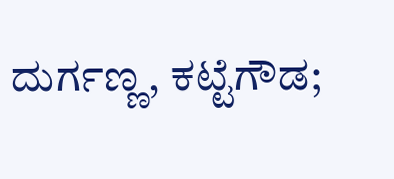ದುರ್ಗಣ್ಣ, ಕಟ್ಟೆಗೌಡ;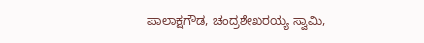ಪಾಲಾಕ್ಷಗೌಡ, ಚಂದ್ರಶೇಖರಯ್ಯ ಸ್ವಾಮಿ,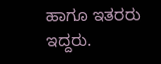ಹಾಗೂ ಇತರರು ಇದ್ದರು.